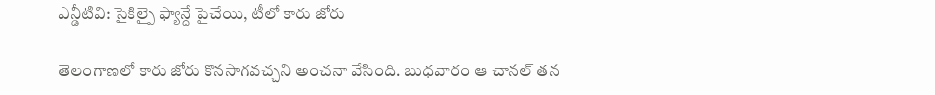ఎన్డీటివి: సైకిల్పై ఫ్యాన్దే పైచేయి, టీలో కారు జోరు

తెలంగాణలో కారు జోరు కొనసాగవచ్చని అంచనా వేసింది. బుధవారం ఆ చానల్ తన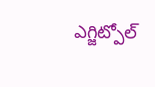ఎగ్జిట్పోల్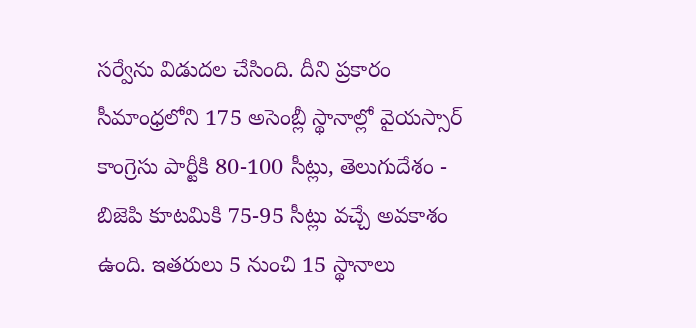సర్వేను విడుదల చేసింది. దీని ప్రకారం సీమాంధ్రలోని 175 అసెంబ్లీ స్థానాల్లో వైయస్సార్ కాంగ్రెసు పార్టీకి 80-100 సీట్లు, తెలుగుదేశం - బిజెపి కూటమికి 75-95 సీట్లు వచ్చే అవకాశం ఉంది. ఇతరులు 5 నుంచి 15 స్థానాలు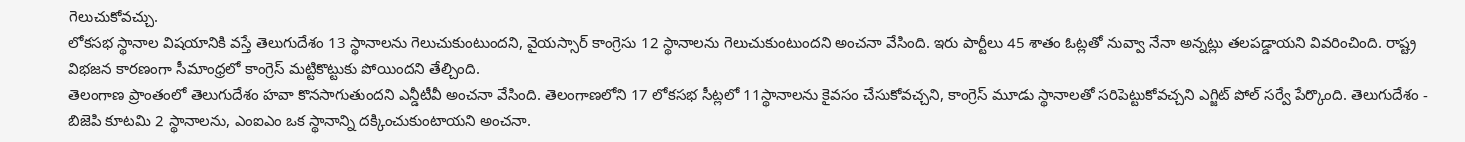గెలుచుకోవచ్చు.
లోకసభ స్థానాల విషయానికి వస్తే తెలుగుదేశం 13 స్థానాలను గెలుచుకుంటుందని, వైయస్సార్ కాంగ్రెసు 12 స్థానాలను గెలుచుకుంటుందని అంచనా వేసింది. ఇరు పార్టీలు 45 శాతం ఓట్లతో నువ్వా నేనా అన్నట్లు తలపడ్డాయని వివరించింది. రాష్ట్ర విభజన కారణంగా సీమాంధ్రలో కాంగ్రెస్ మట్టికొట్టుకు పోయిందని తేల్చింది.
తెలంగాణ ప్రాంతంలో తెలుగుదేశం హవా కొనసాగుతుందని ఎన్డీటీవీ అంచనా వేసింది. తెలంగాణలోని 17 లోకసభ సీట్లలో 11స్థానాలను కైవసం చేసుకోవచ్చని, కాంగ్రెస్ మూడు స్థానాలతో సరిపెట్టుకోవచ్చని ఎగ్జిట్ పోల్ సర్వే పేర్కొంది. తెలుగుదేశం - బిజెపి కూటమి 2 స్థానాలను, ఎంఐఎం ఒక స్థానాన్ని దక్కించుకుంటాయని అంచనా.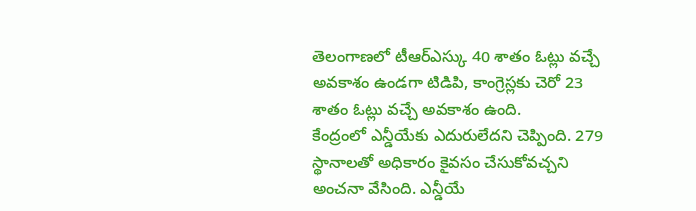తెలంగాణలో టీఆర్ఎస్కు 40 శాతం ఓట్లు వచ్చే అవకాశం ఉండగా టిడిపి, కాంగ్రెస్లకు చెరో 23 శాతం ఓట్లు వచ్చే అవకాశం ఉంది.
కేంద్రంలో ఎన్డీయేకు ఎదురులేదని చెప్పింది. 279 స్థానాలతో అధికారం కైవసం చేసుకోవచ్చని అంచనా వేసింది. ఎన్డీయే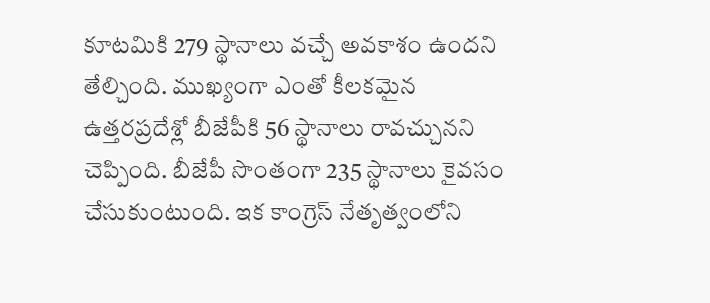కూటమికి 279 స్థానాలు వచ్చే అవకాశం ఉందని తేల్చింది. ముఖ్యంగా ఎంతో కీలకమైన ఉత్తరప్రదేశ్లో బీజేపీకి 56 స్థానాలు రావచ్చునని చెప్పింది. బీజేపీ సొంతంగా 235 స్థానాలు కైవసం చేసుకుంటుంది. ఇక కాంగ్రెస్ నేతృత్వంలోని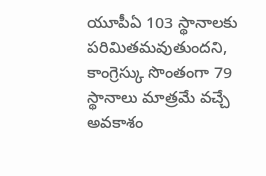యూపీఏ 103 స్థానాలకు పరిమితమవుతుందని, కాంగ్రెస్కు సొంతంగా 79 స్థానాలు మాత్రమే వచ్చే అవకాశం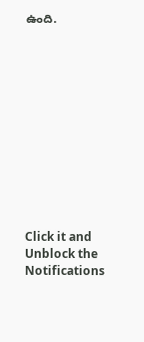ఉంది.












Click it and Unblock the Notifications